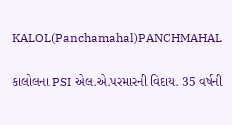KALOL(Panchamahal)PANCHMAHAL

કાલોલના PSI એલ.એ.પરમારની વિદાય. 35 વર્ષની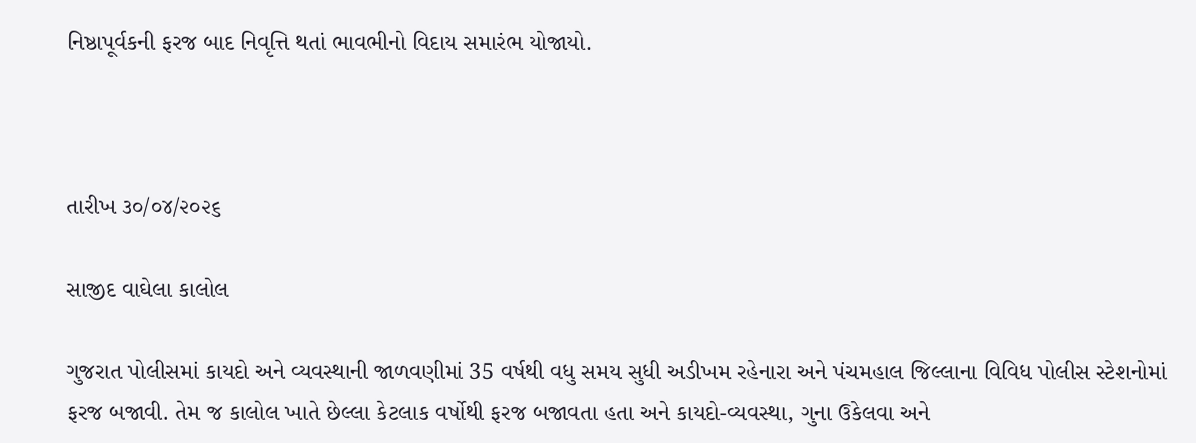નિષ્ઠાપૂર્વકની ફરજ બાદ નિવૃત્તિ થતાં ભાવભીનો વિદાય સમારંભ યોજાયો.



તારીખ ૩૦/૦૪/૨૦૨૬

સાજીદ વાઘેલા કાલોલ

ગુજરાત પોલીસમાં કાયદો અને વ્યવસ્થાની જાળવણીમાં 35 વર્ષથી વધુ સમય સુધી અડીખમ રહેનારા અને પંચમહાલ જિલ્લાના વિવિધ પોલીસ સ્ટેશનોમાં ફરજ બજાવી. તેમ જ કાલોલ ખાતે છેલ્લા કેટલાક વર્ષોથી ફરજ બજાવતા હતા અને કાયદો-વ્યવસ્થા, ગુના ઉકેલવા અને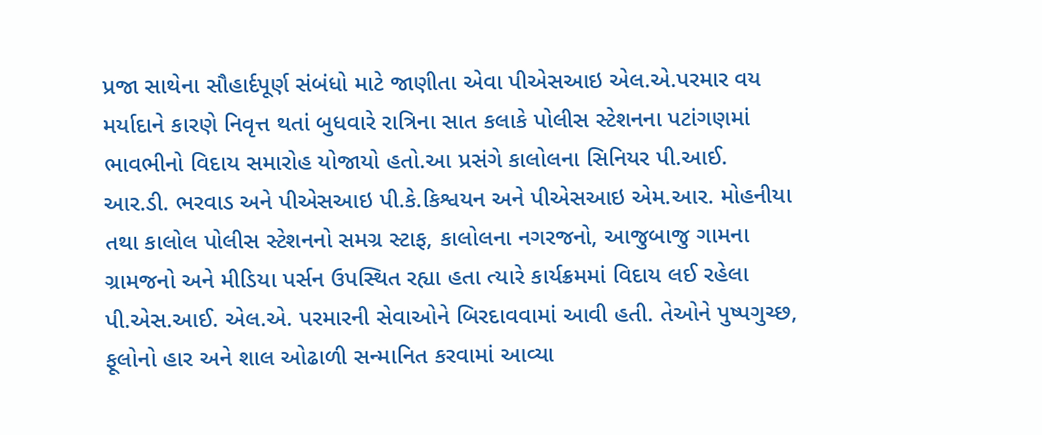પ્રજા સાથેના સૌહાર્દપૂર્ણ સંબંધો માટે જાણીતા એવા પીએસઆઇ એલ.એ.પરમાર વય મર્યાદાને કારણે નિવૃત્ત થતાં બુધવારે રાત્રિના સાત કલાકે પોલીસ સ્ટેશનના પટાંગણમાં ભાવભીનો વિદાય સમારોહ યોજાયો હતો.આ પ્રસંગે કાલોલના સિનિયર પી.આઈ. આર.ડી. ભરવાડ અને પીએસઆઇ પી.કે.કિશ્વયન અને પીએસઆઇ એમ.આર. મોહનીયા તથા કાલોલ પોલીસ સ્ટેશનનો સમગ્ર સ્ટાફ, કાલોલના નગરજનો, આજુબાજુ ગામના ગ્રામજનો અને મીડિયા પર્સન ઉપસ્થિત રહ્યા હતા ત્યારે કાર્યક્રમમાં વિદાય લઈ રહેલા પી.એસ.આઈ. એલ.એ. પરમારની સેવાઓને બિરદાવવામાં આવી હતી. તેઓને પુષ્પગુચ્છ, ફૂલોનો હાર અને શાલ ઓઢાળી સન્માનિત કરવામાં આવ્યા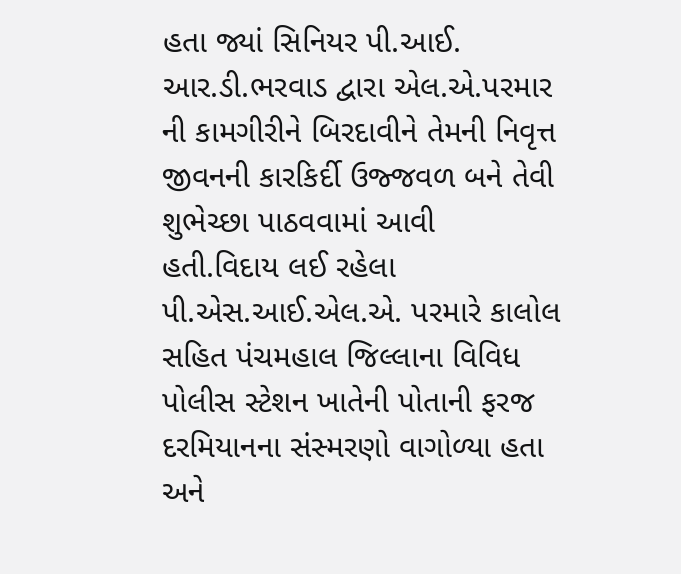હતા જ્યાં સિનિયર પી.આઈ. આર.ડી.ભરવાડ દ્વારા એલ.એ.પરમાર ની કામગીરીને બિરદાવીને તેમની નિવૃત્ત જીવનની કારકિર્દી ઉજ્જવળ બને તેવી શુભેચ્છા પાઠવવામાં આવી હતી.વિદાય લઈ રહેલા પી.એસ.આઈ.એલ.એ. પરમારે કાલોલ સહિત પંચમહાલ જિલ્લાના વિવિધ પોલીસ સ્ટેશન ખાતેની પોતાની ફરજ દરમિયાનના સંસ્મરણો વાગોળ્યા હતા અને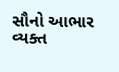સૌનો આભાર વ્યક્ત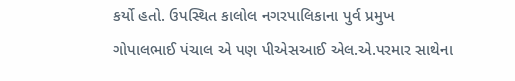કર્યો હતો. ઉપસ્થિત કાલોલ નગરપાલિકાના પુર્વ પ્રમુખ ગોપાલભાઈ પંચાલ એ પણ પીએસઆઈ એલ.એ.પરમાર સાથેના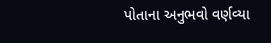પોતાના અનુભવો વર્ણવ્યા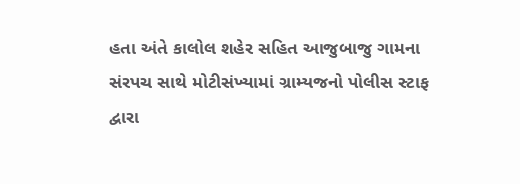હતા અંતે કાલોલ શહેર સહિત આજુબાજુ ગામના સંરપચ સાથે મોટીસંખ્યામાં ગ્રામ્યજનો પોલીસ સ્ટાફ દ્વારા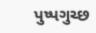પુષ્પગુચ્છ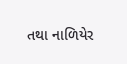તથા નાળિયેર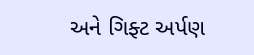અને ગિફ્ટ અર્પણ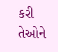કરી તેઓને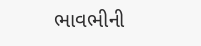ભાવભીની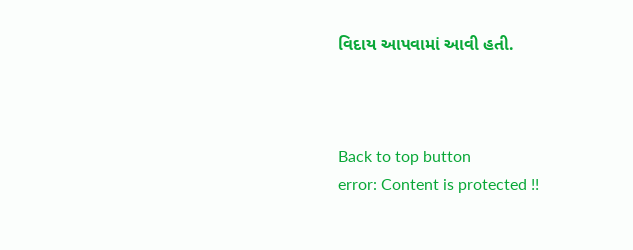વિદાય આપવામાં આવી હતી.



Back to top button
error: Content is protected !!